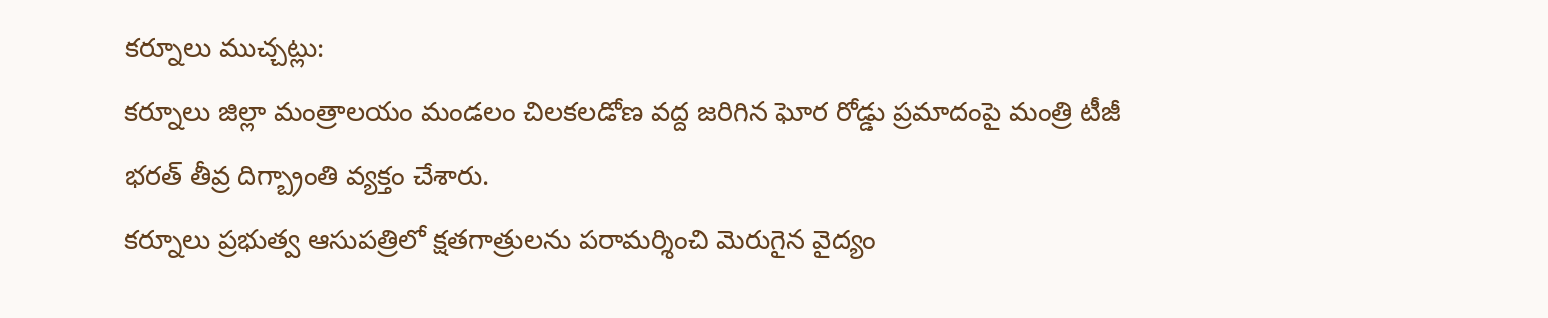కర్నూలు ముచ్చట్లు:
కర్నూలు జిల్లా మంత్రాలయం మండలం చిలకలడోణ వద్ద జరిగిన ఘోర రోడ్డు ప్రమాదంపై మంత్రి టీజీ భరత్ తీవ్ర దిగ్బ్రాంతి వ్యక్తం చేశారు.
కర్నూలు ప్రభుత్వ ఆసుపత్రిలో క్షతగాత్రులను పరామర్శించి మెరుగైన వైద్యం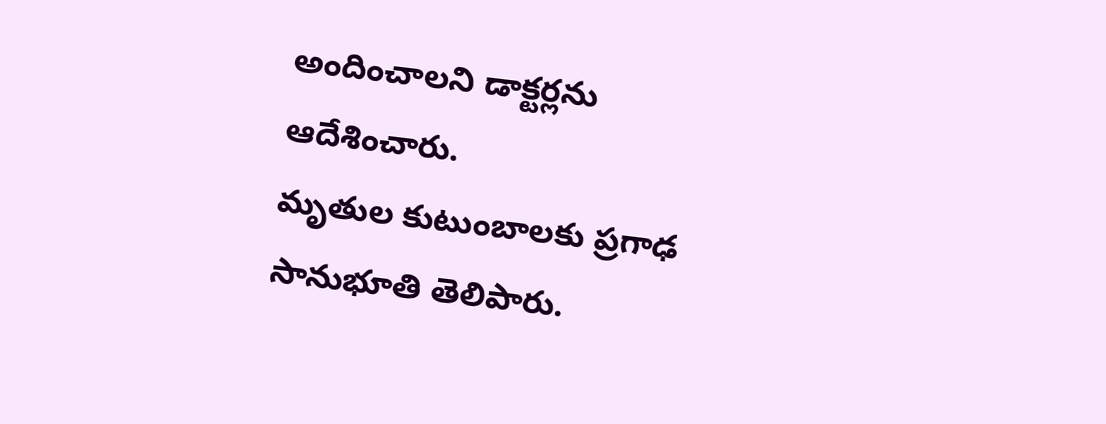అందించాలని డాక్టర్లను ఆదేశించారు.
మృతుల కుటుంబాలకు ప్రగాఢ సానుభూతి తెలిపారు.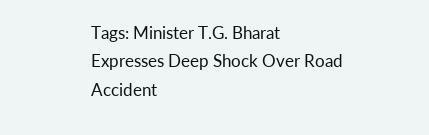Tags: Minister T.G. Bharat Expresses Deep Shock Over Road Accident